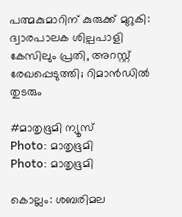പത്മകുമാറിന് കുരുക്ക് മുറുകി: ദ്വാരപാലക ശില്പപാളി കേസിലും പ്രതി, അറസ്റ്റ് രേഖപ്പെടുത്തി; റിമാൻഡിൽ തുടരും

#മാതൃഭൂമി ന്യൂസ്
Photo: മാതൃഭൂമി
Photo: മാതൃഭൂമി

കൊല്ലം: ശബരിമല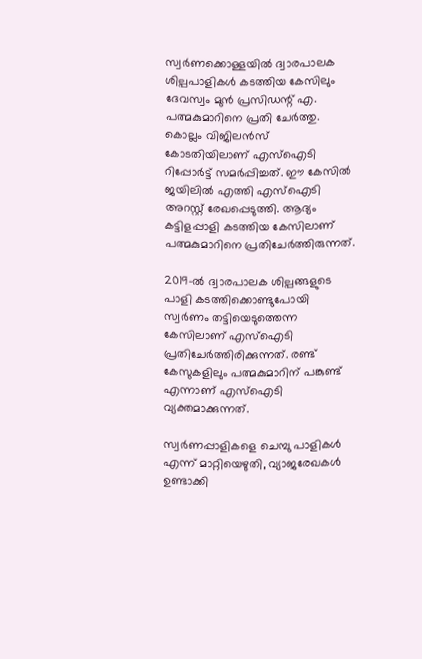സ്വർണക്കൊള്ളയിൽ ദ്വാരപാലക ശില്പപാളികൾ കടത്തിയ കേസിലും ദേവസ്വം മുൻ പ്രസിഡന്റ് എ. പത്മകുമാറിനെ പ്രതി ചേർത്തു. കൊല്ലം വിജിലൻസ് കോടതിയിലാണ് എസ്ഐടി റിപ്പോർട്ട് സമർപ്പിച്ചത്. ഈ കേസിൽ ജയിലിൽ എത്തി എസ്ഐടി അറസ്റ്റ് രേഖപ്പെടുത്തി. ആദ്യം കട്ടിളപ്പാളി കടത്തിയ കേസിലാണ് പത്മകുമാറിനെ പ്രതിചേർത്തിരുന്നത്.

2019-ൽ ദ്വാരപാലക ശില്പങ്ങളുടെ പാളി കടത്തിക്കൊണ്ടുപോയി സ്വർണം തട്ടിയെടുത്തെന്ന കേസിലാണ് എസ്ഐടി പ്രതിചേർത്തിരിക്കുന്നത്. രണ്ട് കേസുകളിലും പത്മകുമാറിന് പങ്കുണ്ട് എന്നാണ് എസ്ഐടി വ്യക്തമാക്കുന്നത്.

സ്വർണപ്പാളികളെ ചെമ്പു പാളികൾ എന്ന് മാറ്റിയെഴുതി, വ്യാജരേഖകൾ ഉണ്ടാക്കി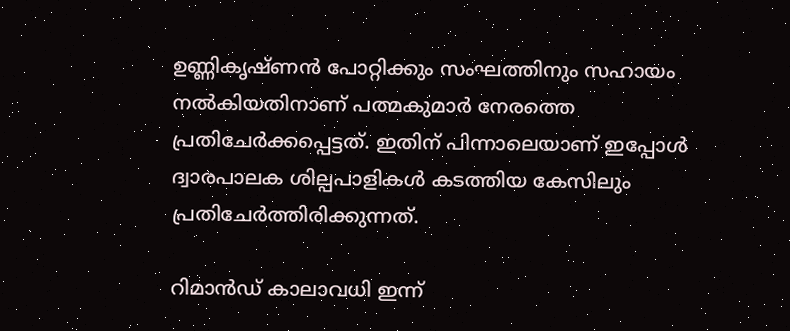ഉണ്ണികൃഷ്ണൻ പോറ്റിക്കും സംഘത്തിനും സഹായം നൽകിയതിനാണ് പത്മകുമാർ നേരത്തെ പ്രതിചേർക്കപ്പെട്ടത്. ഇതിന് പിന്നാലെയാണ് ഇപ്പോൾ ദ്വാരപാലക ശില്പപാളികൾ കടത്തിയ കേസിലും പ്രതിചേർത്തിരിക്കുന്നത്.

റിമാൻഡ് കാലാവധി ഇന്ന്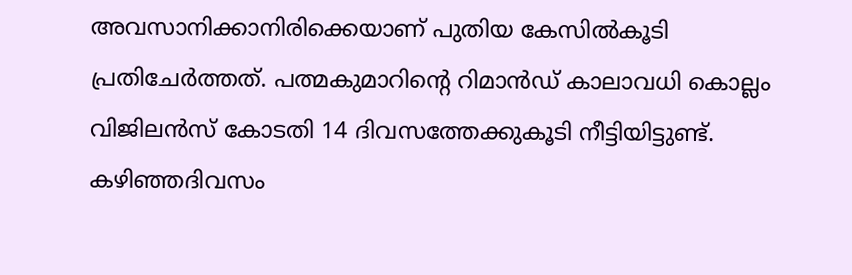അവസാനിക്കാനിരിക്കെയാണ് പുതിയ കേസിൽകൂടി പ്രതിചേർത്തത്. പത്മകുമാറിന്‍റെ റിമാന്‍ഡ് കാലാവധി കൊല്ലം വിജിലന്‍സ് കോടതി 14 ദിവസത്തേക്കുകൂടി നീട്ടിയിട്ടുണ്ട്. കഴിഞ്ഞദിവസം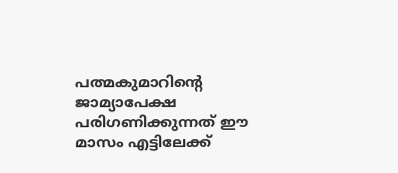പത്മകുമാറിന്‍റെ ജാമ്യാപേക്ഷ പരിഗണിക്കുന്നത് ഈ മാസം എട്ടിലേക്ക്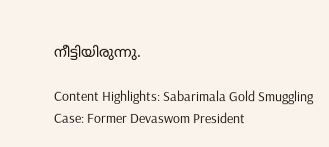നീട്ടിയിരുന്നു.

Content Highlights: Sabarimala Gold Smuggling Case: Former Devaswom President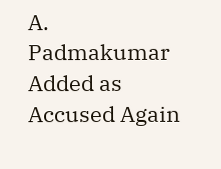A. Padmakumar Added as Accused Again